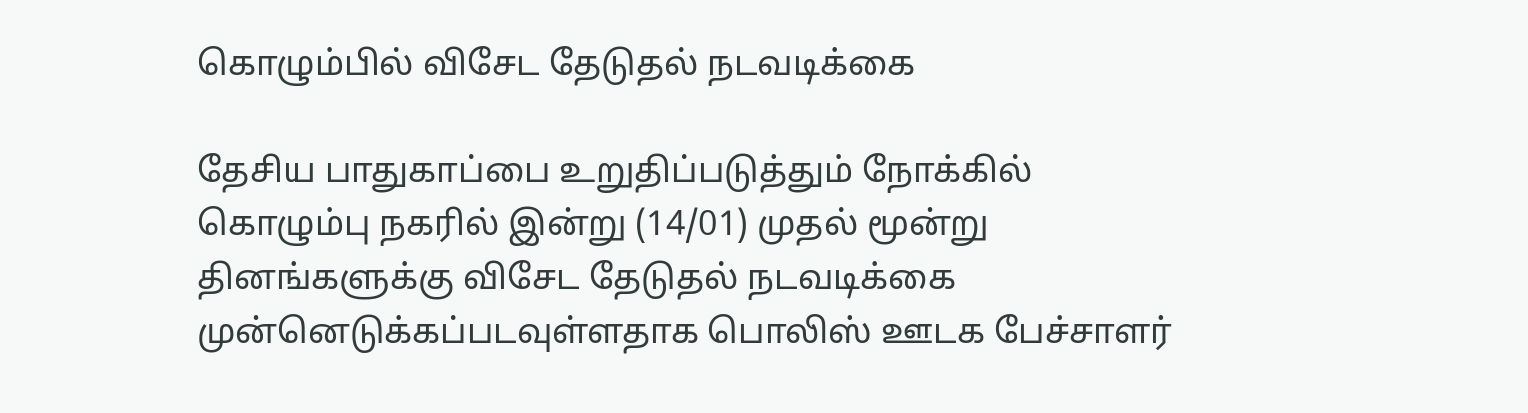கொழும்பில் விசேட தேடுதல் நடவடிக்கை

தேசிய பாதுகாப்பை உறுதிப்படுத்தும் நோக்கில் கொழும்பு நகரில் இன்று (14/01) முதல் மூன்று தினங்களுக்கு விசேட தேடுதல் நடவடிக்கை முன்னெடுக்கப்படவுள்ளதாக பொலிஸ் ஊடக பேச்சாளர்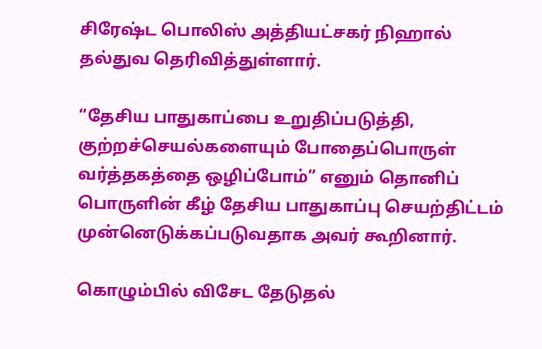சிரேஷ்ட பொலிஸ் அத்தியட்சகர் நிஹால் தல்துவ தெரிவித்துள்ளார்.

“தேசிய பாதுகாப்பை உறுதிப்படுத்தி, குற்றச்செயல்களையும் போதைப்பொருள் வர்த்தகத்தை ஒழிப்போம்” எனும் தொனிப் பொருளின் கீழ் தேசிய பாதுகாப்பு செயற்திட்டம் முன்னெடுக்கப்படுவதாக அவர் கூறினார்.

கொழும்பில் விசேட தேடுதல்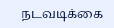நடவடிக்கை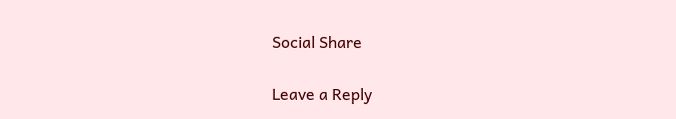Social Share

Leave a Reply